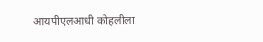आयपीएलआधी कोहलीला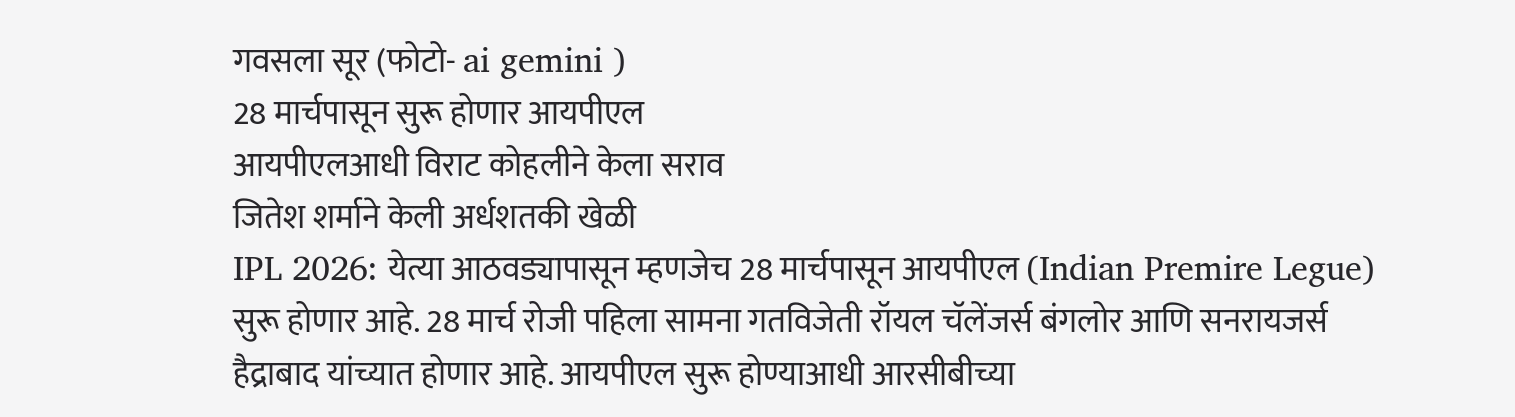गवसला सूर (फोटो- ai gemini )
28 मार्चपासून सुरू होणार आयपीएल
आयपीएलआधी विराट कोहलीने केला सराव
जितेश शर्माने केली अर्धशतकी खेळी
IPL 2026: येत्या आठवड्यापासून म्हणजेच 28 मार्चपासून आयपीएल (Indian Premire Legue) सुरू होणार आहे. 28 मार्च रोजी पहिला सामना गतविजेती रॉयल चॅलेंजर्स बंगलोर आणि सनरायजर्स हैद्राबाद यांच्यात होणार आहे. आयपीएल सुरू होण्याआधी आरसीबीच्या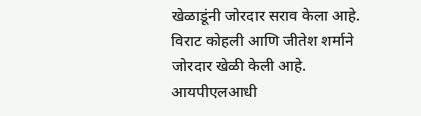खेळाडूंनी जोरदार सराव केला आहे. विराट कोहली आणि जीतेश शर्माने जोरदार खेळी केली आहे.
आयपीएलआधी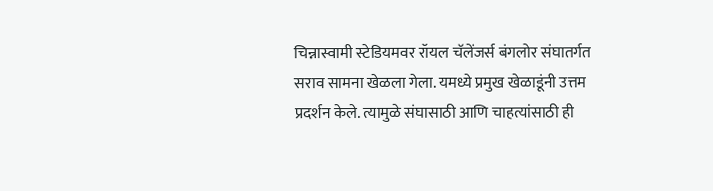चिन्नास्वामी स्टेडियमवर रॉयल चॅलेंजर्स बंगलोर संघातर्गत सराव सामना खेळला गेला. यमध्ये प्रमुख खेळाडूंनी उत्तम प्रदर्शन केले. त्यामुळे संघासाठी आणि चाहत्यांसाठी ही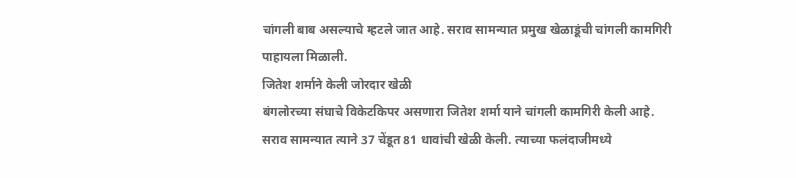चांगली बाब असल्याचे म्हटले जात आहे. सराव सामन्यात प्रमुख खेळाडूंची चांगली कामगिरी पाहायला मिळाली.
जितेश शर्माने केली जोरदार खेळी
बंगलोरच्या संघाचे विकेटकिपर असणारा जितेश शर्मा याने चांगली कामगिरी केली आहे. सराव सामन्यात त्याने 37 चेंडूत 81 धावांची खेळी केली. त्याच्या फलंदाजीमध्ये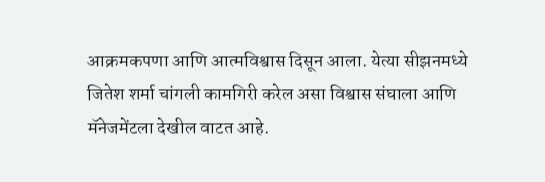आक्रमकपणा आणि आत्मविश्वास दिसून आला. येत्या सीझनमध्ये जितेश शर्मा चांगली कामगिरी करेल असा विश्वास संघाला आणि मॅनेजमेंटला देखील वाटत आहे.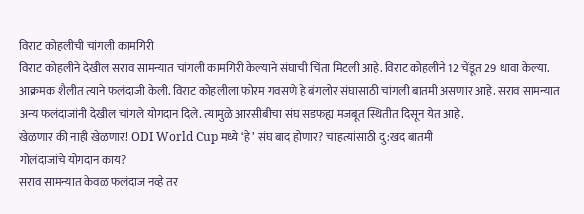विराट कोहलीची चांगली कामगिरी
विराट कोहलीने देखील सराव सामन्यात चांगली कामगिरी केल्याने संघाची चिंता मिटली आहे. विराट कोहलीने 12 चेंडूत 29 धावा केल्या. आक्रमक शैलीत त्याने फलंदाजी केली. विराट कोहलीला फोरम गवसणे हे बंगलोर संघासाठी चांगली बातमी असणार आहे. सराव सामन्यात अन्य फलंदाजांनी देखील चांगले योगदान दिले. त्यामुळे आरसीबीचा संघ सडफह्य मजबूत स्थितीत दिसून येत आहे.
खेळणार की नाही खेळणार! ODI World Cup मध्ये ‘हे’ संघ बाद होणार? चाहत्यांसाठी दु:खद बातमी
गोलंदाजांचे योगदान काय?
सराव सामन्यात केवळ फलंदाज नव्हे तर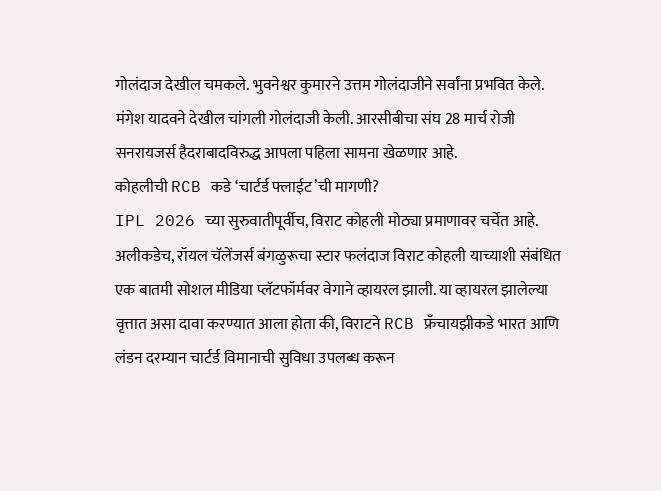गोलंदाज देखील चमकले. भुवनेश्वर कुमारने उत्तम गोलंदाजीने सर्वांना प्रभवित केले. मंगेश यादवने देखील चांगली गोलंदाजी केली. आरसीबीचा संघ 28 मार्च रोजी सनरायजर्स हैदराबादविरुद्ध आपला पहिला सामना खेळणार आहे.
कोहलीची RCB कडे ‘चार्टर्ड फ्लाईट’ची मागणी?
IPL 2026 च्या सुरुवातीपूर्वीच, विराट कोहली मोठ्या प्रमाणावर चर्चेत आहे. अलीकडेच, रॉयल चॅलेंजर्स बंगळुरूचा स्टार फलंदाज विराट कोहली याच्याशी संबंधित एक बातमी सोशल मीडिया प्लॅटफॉर्मवर वेगाने व्हायरल झाली. या व्हायरल झालेल्या वृत्तात असा दावा करण्यात आला होता की, विराटने RCB फ्रँचायझीकडे भारत आणि लंडन दरम्यान चार्टर्ड विमानाची सुविधा उपलब्ध करून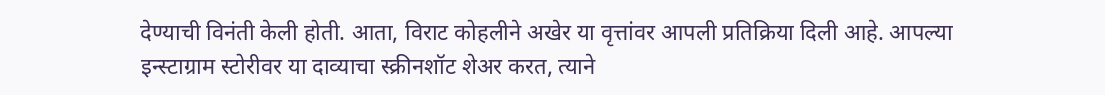देण्याची विनंती केली होती. आता, विराट कोहलीने अखेर या वृत्तांवर आपली प्रतिक्रिया दिली आहे. आपल्या इन्स्टाग्राम स्टोरीवर या दाव्याचा स्क्रीनशॉट शेअर करत, त्याने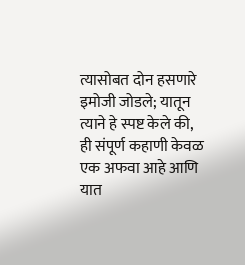त्यासोबत दोन हसणारे इमोजी जोडले; यातून त्याने हे स्पष्ट केले की, ही संपूर्ण कहाणी केवळ एक अफवा आहे आणि यात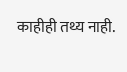काहीही तथ्य नाही.